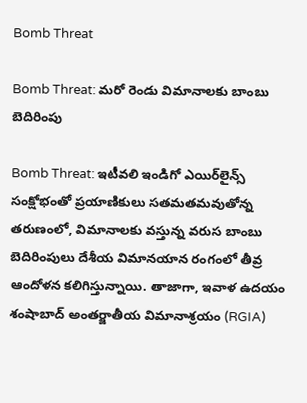Bomb Threat

Bomb Threat: మరో రెండు విమానాలకు బాంబు బెదిరింపు

Bomb Threat: ఇటీవలి ఇండిగో ఎయిర్‌లైన్స్ సంక్షోభంతో ప్రయాణికులు సతమతమవుతోన్న తరుణంలో, విమానాలకు వస్తున్న వరుస బాంబు బెదిరింపులు దేశీయ విమానయాన రంగంలో తీవ్ర ఆందోళన కలిగిస్తున్నాయి. తాజాగా, ఇవాళ ఉదయం శంషాబాద్ అంతర్జాతీయ విమానాశ్రయం (RGIA)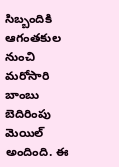సిబ్బందికి ఆగంతకుల నుంచి మరోసారి బాంబు బెదిరింపు మెయిల్ అందింది. ఈ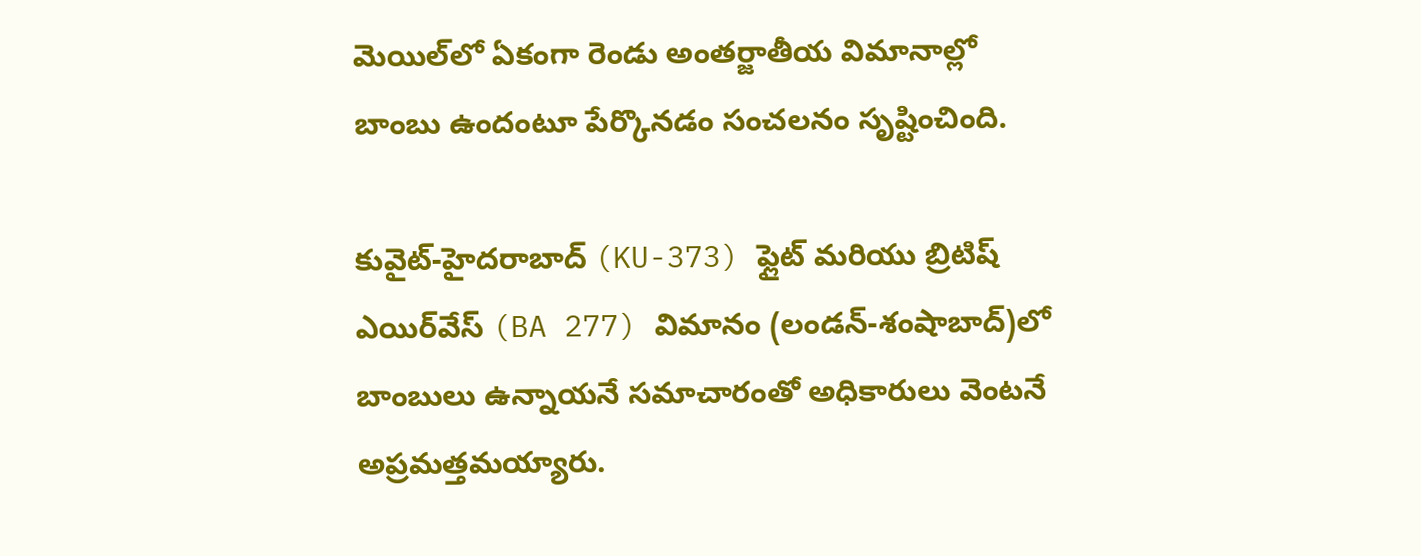మెయిల్‌లో ఏకంగా రెండు అంతర్జాతీయ విమానాల్లో బాంబు ఉందంటూ పేర్కొనడం సంచలనం సృష్టించింది.

కువైట్-హైదరాబాద్ (KU-373) ఫ్లైట్ మరియు బ్రిటిష్ ఎయిర్‌వేస్ (BA 277) విమానం (లండన్-శంషాబాద్)లో బాంబులు ఉన్నాయనే సమాచారంతో అధికారులు వెంటనే అప్రమత్తమయ్యారు.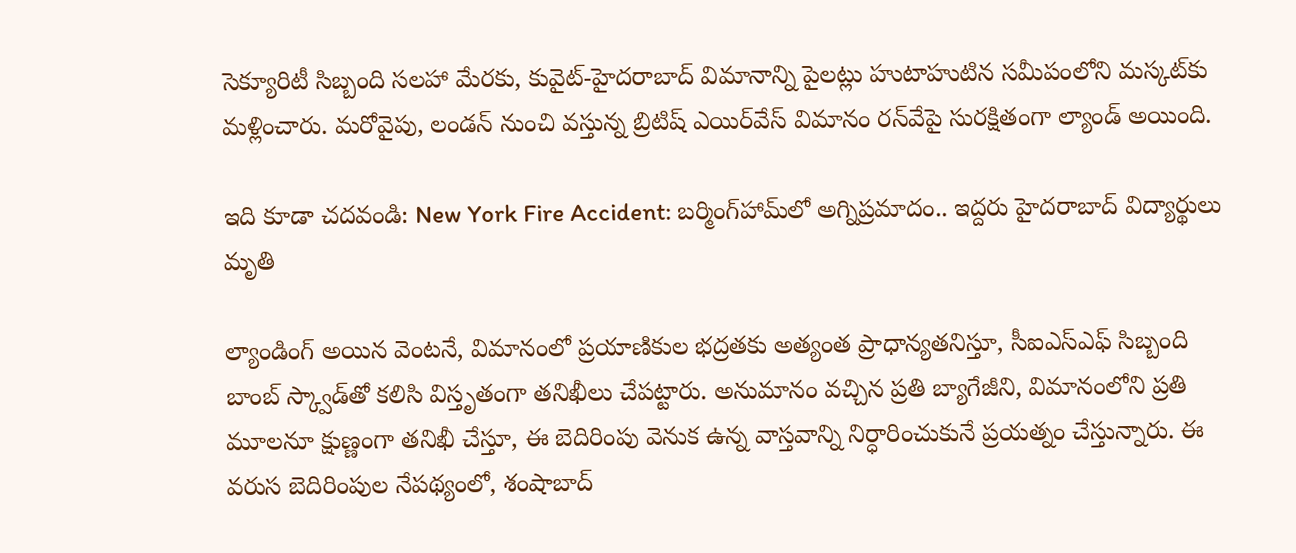సెక్యూరిటీ సిబ్బంది సలహా మేరకు, కువైట్-హైదరాబాద్ విమానాన్ని పైలట్లు హుటాహుటిన సమీపంలోని మస్కట్‌కు మళ్లించారు. మరోవైపు, లండన్ నుంచి వస్తున్న బ్రిటిష్ ఎయిర్‌వేస్ విమానం రన్‌వేపై సురక్షితంగా ల్యాండ్ అయింది.

ఇది కూడా చదవండి: New York Fire Accident: బర్మింగ్‌హామ్‌లో అగ్నిప్రమాదం.. ఇద్దరు హైదరాబాద్ విద్యార్థులు మృతి

ల్యాండింగ్ అయిన వెంటనే, విమానంలో ప్రయాణికుల భద్రతకు అత్యంత ప్రాధాన్యతనిస్తూ, సీఐఎస్‌ఎఫ్ సిబ్బంది బాంబ్ స్క్వాడ్‌తో కలిసి విస్తృతంగా తనిఖీలు చేపట్టారు. అనుమానం వచ్చిన ప్రతి బ్యాగేజీని, విమానంలోని ప్రతి మూలనూ క్షుణ్ణంగా తనిఖీ చేస్తూ, ఈ బెదిరింపు వెనుక ఉన్న వాస్తవాన్ని నిర్ధారించుకునే ప్రయత్నం చేస్తున్నారు. ఈ వరుస బెదిరింపుల నేపథ్యంలో, శంషాబాద్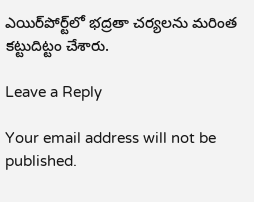ఎయిర్‌పోర్ట్‌లో భద్రతా చర్యలను మరింత కట్టుదిట్టం చేశారు.

Leave a Reply

Your email address will not be published.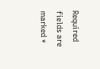Required fields are marked *